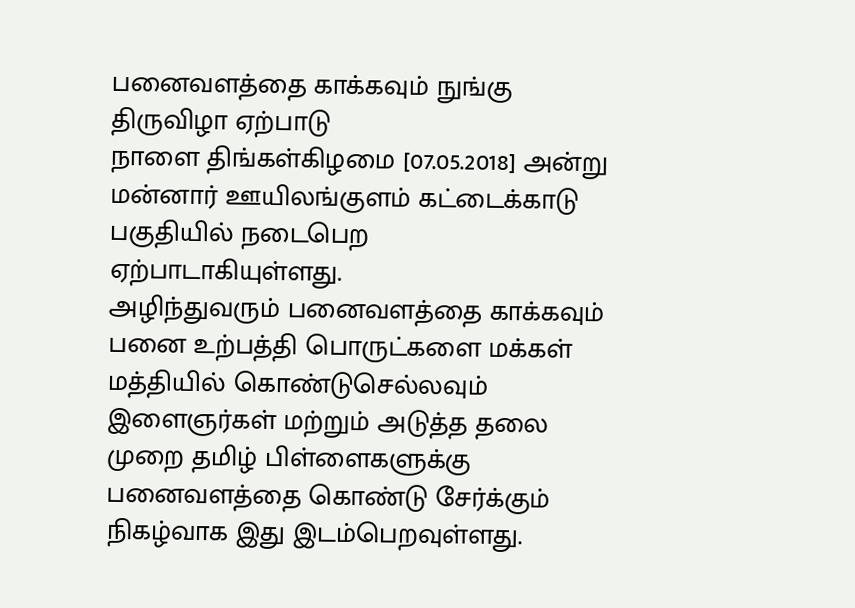பனைவளத்தை காக்கவும் நுங்கு திருவிழா ஏற்பாடு
நாளை திங்கள்கிழமை [07.05.2018] அன்று மன்னார் ஊயிலங்குளம் கட்டைக்காடு பகுதியில் நடைபெற ஏற்பாடாகியுள்ளது.
அழிந்துவரும் பனைவளத்தை காக்கவும் பனை உற்பத்தி பொருட்களை மக்கள் மத்தியில் கொண்டுசெல்லவும் இளைஞர்கள் மற்றும் அடுத்த தலை முறை தமிழ் பிள்ளைகளுக்கு பனைவளத்தை கொண்டு சேர்க்கும் நிகழ்வாக இது இடம்பெறவுள்ளது.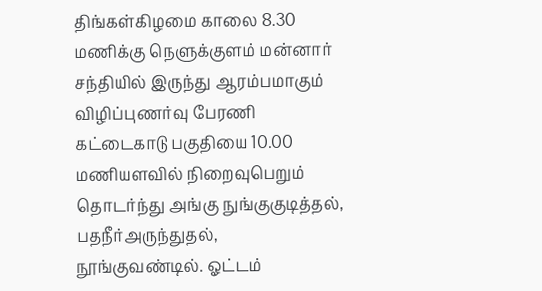திங்கள்கிழமை காலை 8.30 மணிக்கு நெளுக்குளம் மன்னார் சந்தியில் இருந்து ஆரம்பமாகும் விழிப்புணர்வு பேரணி கட்டைகாடு பகுதியை 10.00 மணியளவில் நிறைவுபெறும்
தொடர்ந்து அங்கு நுங்குகுடித்தல்,
பதநீர்அருந்துதல்,
நூங்குவண்டில். ஓட்டம்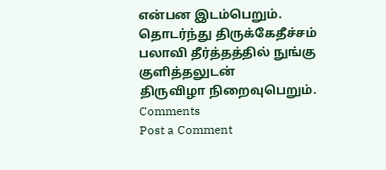என்பன இடம்பெறும்.
தொடர்ந்து திருக்கேதீச்சம் பலாவி தீர்த்தத்தில் நுங்கு குளித்தலுடன்
திருவிழா நிறைவுபெறும்.
Comments
Post a Comment